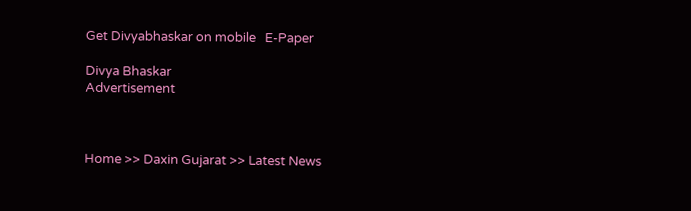Get Divyabhaskar on mobile   E-Paper

Divya Bhaskar
Advertisement



Home >> Daxin Gujarat >> Latest News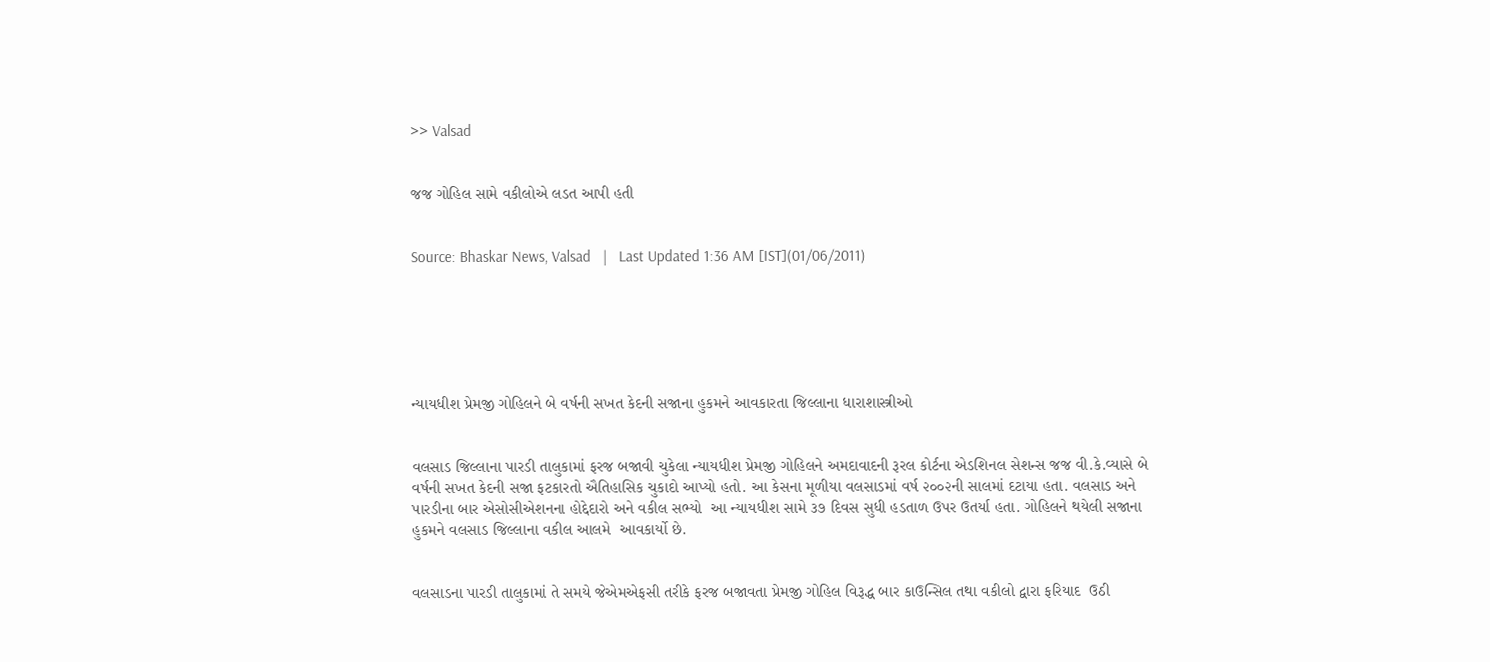>> Valsad


જજ ગોહિલ સામે વકીલોએ લડત આપી હતી


Source: Bhaskar News, Valsad   |   Last Updated 1:36 AM [IST](01/06/2011)






ન્યાયધીશ પ્રેમજી ગોહિલને બે વર્ષની સખત કેદની સજાના હુકમને આવકારતા જિલ્લાના ધારાશાસ્ત્રીઓ


વલસાડ જિલ્લાના પારડી તાલુકામાં ફરજ બજાવી ચુકેલા ન્યાયધીશ પ્રેમજી ગોહિલને અમદાવાદની રૂરલ કોર્ટના એડશિનલ સેશન્સ જજ વી.કે.વ્યાસે બે વર્ષની સખત કેદની સજા ફટકારતો ઐતિહાસિક ચુકાદો આપ્યો હતો. આ કેસના મૂળીયા વલસાડમાં વર્ષ ૨૦૦૨ની સાલમાં દટાયા હતા. વલસાડ અને પારડીના બાર એસોસીએશનના હોદ્દેદારો અને વકીલ સભ્યો  આ ન્યાયધીશ સામે ૩૭ દિવસ સુધી હડતાળ ઉપર ઉતર્યા હતા. ગોહિલને થયેલી સજાના હુકમને વલસાડ જિલ્લાના વકીલ આલમે  આવકાર્યો છે.


વલસાડના પારડી તાલુકામાં તે સમયે જેએમએફસી તરીકે ફરજ બજાવતા પ્રેમજી ગોહિલ વિરૂદ્ધ બાર કાઉન્સિલ તથા વકીલો દ્વારા ફરિયાદ  ઉઠી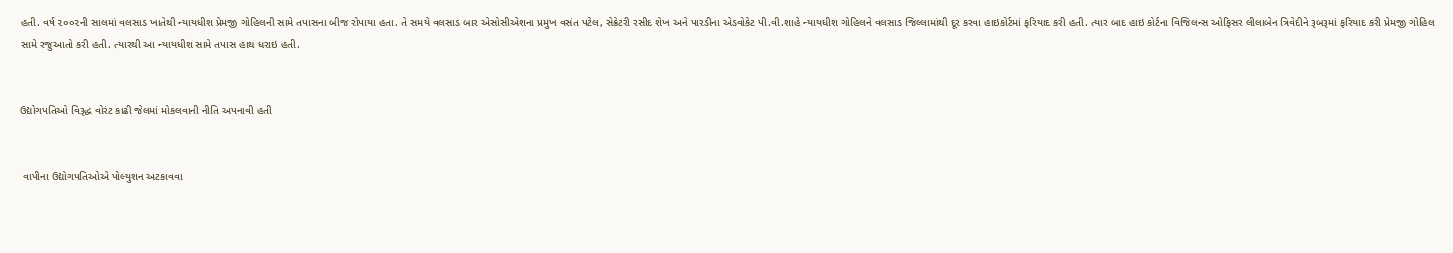હતી. વર્ષ ૨૦૦૨ની સાલમાં વલસાડ ખાતેથી ન્યાયધીશ પ્રેમજી ગોહિલની સામે તપાસના બીજ રોપાયા હતા. તે સમયે વલસાડ બાર એસોસીએશના પ્રમુખ વસંત પટેલ, સેક્રેટરી રસીદ શેખ અને પારડીના એડવોકેટ પી.વી.શાહે ન્યાયધીશ ગોહિલને વલસાડ જિલ્લામાંથી દૂર કરવા હાઇકોર્ટમાં ફરિયાદ કરી હતી. ત્યાર બાદ હાઇ કોર્ટના વિજિલન્સ ઓફિસર લીલાબેન ત્રિવેદીને રૂબરૂમાં ફરિયાદ કરી પ્રેમજી ગોહિલ સામે રજુઆતો કરી હતી. ત્યારથી આ ન્યાયધીશ સામે તપાસ હાથ ધરાઇ હતી.


ઉદ્યોગપતિઓ વિરૂદ્ધ વોરંટ કાઢી જેલમાં મોકલવાની નીતિ અપનાવી હતી


 વાપીના ઉદ્યોગપતિઓએ પોલ્યુશન અટકાવવા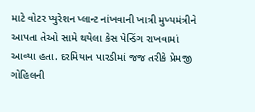માટે વોટર પ્યુરેશન પ્લાન્ટ નાંખવાની ખાત્રી મુખ્યમંત્રીને આપતા તેઓ સામે થયેલા કેસ પેન્ડિંગ રાખવામાં આવ્યા હતા. દરમિયાન પારડીમાં જજ તરીકે પ્રેમજી ગોહિલની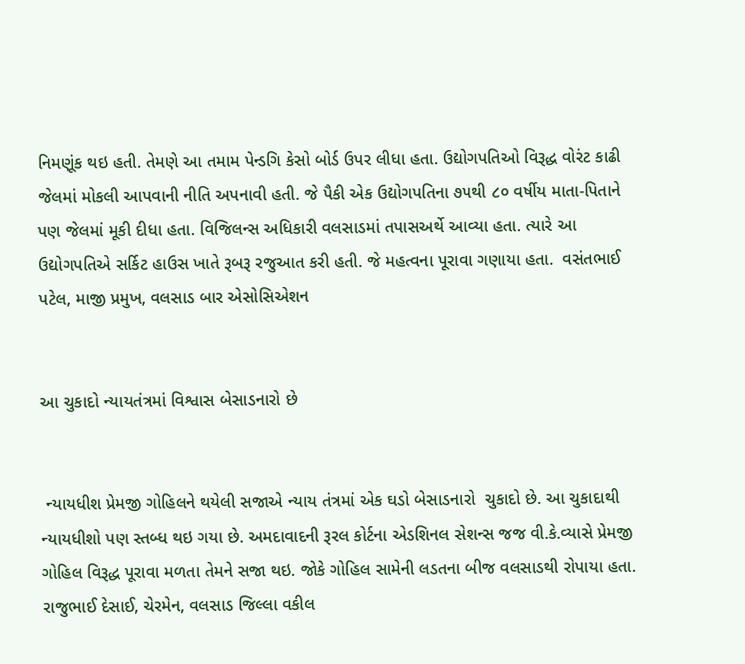નિમણૂંક થઇ હતી. તેમણે આ તમામ પેન્ડગિ કેસો બોર્ડ ઉપર લીધા હતા. ઉદ્યોગપતિઓ વિરૂદ્ધ વોરંટ કાઢી જેલમાં મોકલી આપવાની નીતિ અપનાવી હતી. જે પૈકી એક ઉદ્યોગપતિના ૭૫થી ૮૦ વર્ષીય માતા-પિતાને પણ જેલમાં મૂકી દીધા હતા. વિજિલન્સ અધિકારી વલસાડમાં તપાસઅર્થે આવ્યા હતા. ત્યારે આ ઉદ્યોગપતિએ સર્કિટ હાઉસ ખાતે રૂબરૂ રજુઆત કરી હતી. જે મહત્વના પૂરાવા ગણાયા હતા.  વસંતભાઈ પટેલ, માજી પ્રમુખ, વલસાડ બાર એસોસિએશન


આ ચુકાદો ન્યાયતંત્રમાં વિશ્વાસ બેસાડનારો છે


 ન્યાયધીશ પ્રેમજી ગોહિલને થયેલી સજાએ ન્યાય તંત્રમાં એક ઘડો બેસાડનારો  ચુકાદો છે. આ ચુકાદાથી ન્યાયધીશો પણ સ્તબ્ધ થઇ ગયા છે. અમદાવાદની રૂરલ કોર્ટના એડશિનલ સેશન્સ જજ વી.કે.વ્યાસે પ્રેમજી ગોહિલ વિરૂદ્ધ પૂરાવા મળતા તેમને સજા થઇ. જોકે ગોહિલ સામેની લડતના બીજ વલસાડથી રોપાયા હતા.
રાજુભાઈ દેસાઈ, ચેરમેન, વલસાડ જિલ્લા વકીલ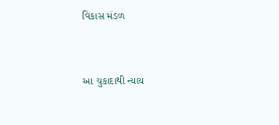વિકાસ મંડળ


આ ચુકાદાથી ન્યાય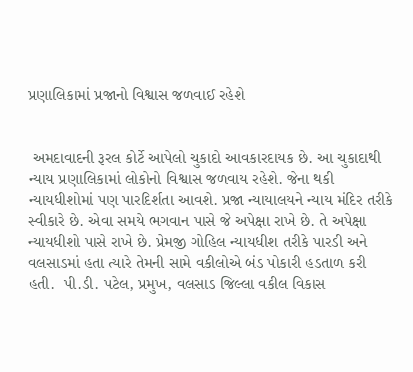પ્રણાલિકામાં પ્રજાનો વિશ્વાસ જળવાઈ રહેશે


 અમદાવાદની રૂરલ કોર્ટે આપેલો ચુકાદો આવકારદાયક છે. આ ચુકાદાથી ન્યાય પ્રણાલિકામાં લોકોનો વિશ્વાસ જળવાય રહેશે. જેના થકી ન્યાયધીશોમાં પણ પારદિર્શતા આવશે. પ્રજા ન્યાયાલયને ન્યાય મંદિર તરીકે સ્વીકારે છે. એવા સમયે ભગવાન પાસે જે અપેક્ષા રાખે છે. તે અપેક્ષા ન્યાયધીશો પાસે રાખે છે. પ્રેમજી ગોહિલ ન્યાયધીશ તરીકે પારડી અને વલસાડમાં હતા ત્યારે તેમની સામે વકીલોએ બંડ પોકારી હડતાળ કરી હતી.  પી.ડી. પટેલ, પ્રમુખ, વલસાડ જિલ્લા વકીલ વિકાસ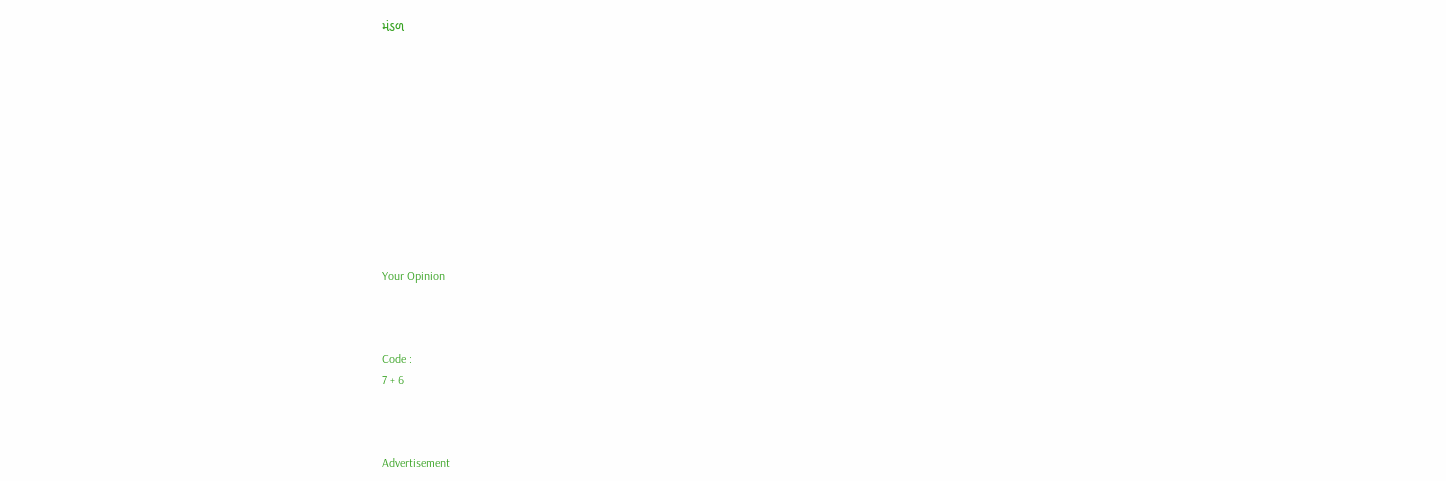મંડળ











Your Opinion



Code :
7 + 6



Advertisement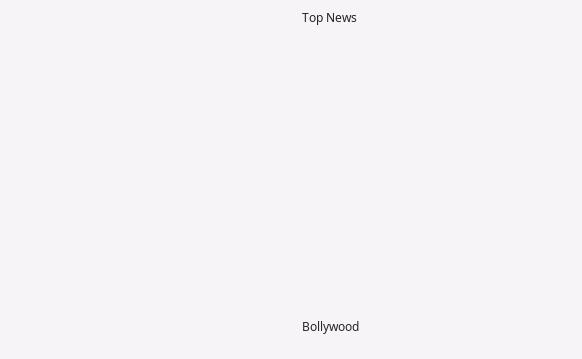Top News











Bollywood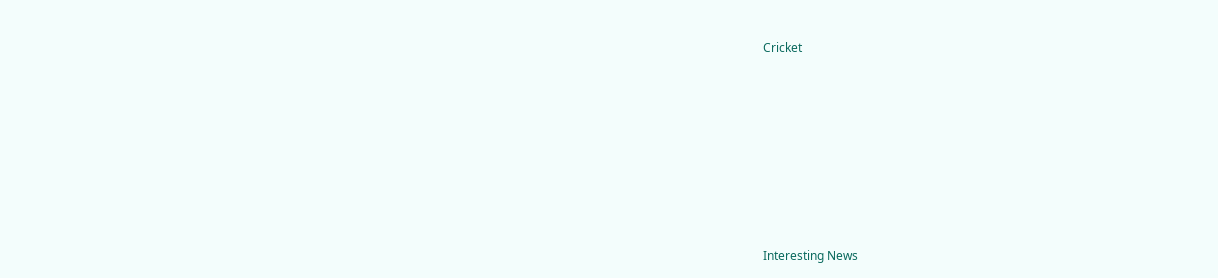Cricket











Interesting News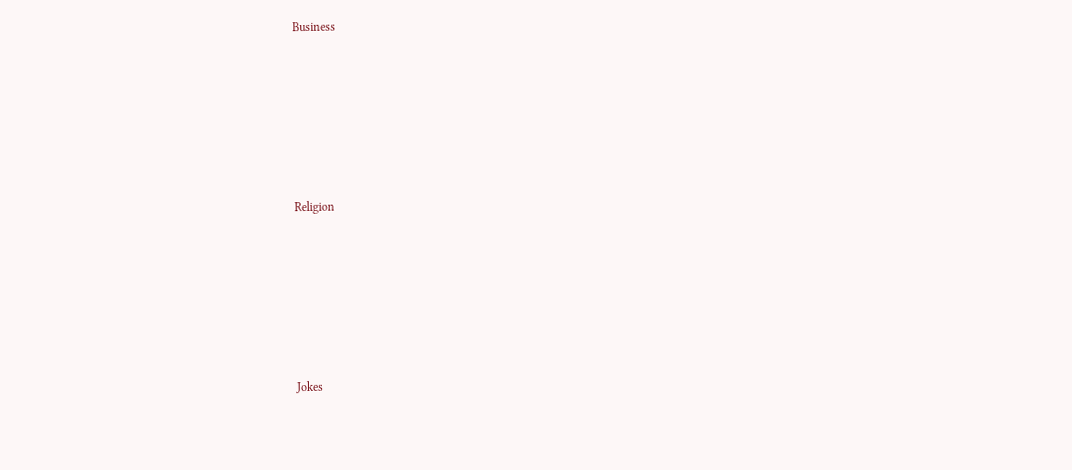Business











Religion











Jokes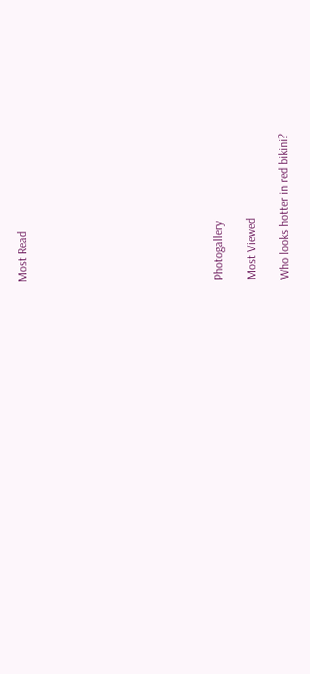Most Read











Photogallery

Most Viewed

Who looks hotter in red bikini?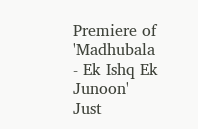Premiere of 'Madhubala - Ek Ishq Ek Junoon'
Just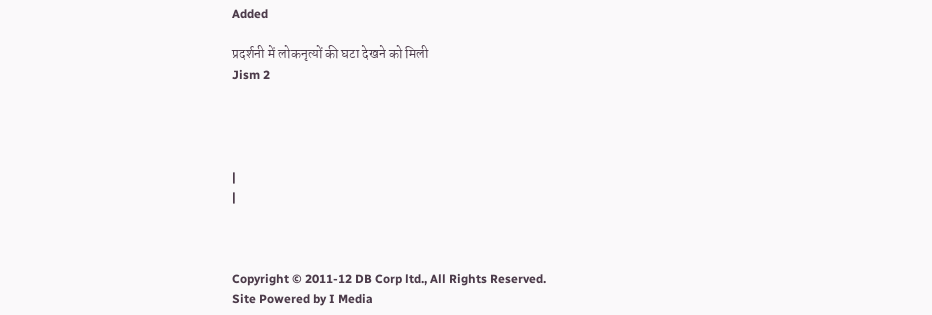Added

प्रदर्शनी में लोकनृत्यों की घटा देखने को मिली
Jism 2




|
|



Copyright © 2011-12 DB Corp ltd., All Rights Reserved.
Site Powered by I Media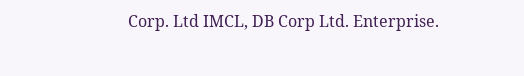Corp. Ltd IMCL, DB Corp Ltd. Enterprise.